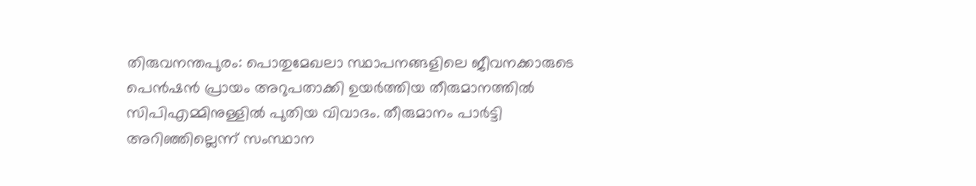തിരുവനന്തപുരം: പൊതുമേഖലാ സ്ഥാപനങ്ങളിലെ ജീവനക്കാരുടെ പെൻഷൻ പ്രായം അറുപതാക്കി ഉയർത്തിയ തീരുമാനത്തിൽ സിപിഎമ്മിനുള്ളിൽ പുതിയ വിവാദം. തീരുമാനം പാർട്ടി അറിഞ്ഞില്ലെന്ന് സംസ്ഥാന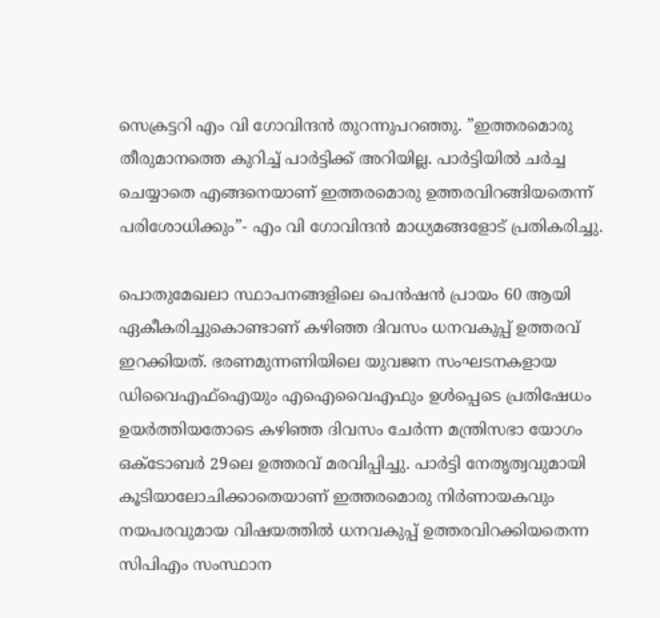സെക്രട്ടറി എം വി ഗോവിന്ദൻ തുറന്നുപറഞ്ഞു. ”ഇത്തരമൊരു തീരുമാനത്തെ കുറിച്ച് പാർട്ടിക്ക് അറിയില്ല. പാർട്ടിയിൽ ചർച്ച ചെയ്യാതെ എങ്ങനെയാണ് ഇത്തരമൊരു ഉത്തരവിറങ്ങിയതെന്ന് പരിശോധിക്കും”- എം വി ഗോവിന്ദൻ മാധ്യമങ്ങളോട് പ്രതികരിച്ചു.

പൊതുമേഖലാ സ്ഥാപനങ്ങളിലെ പെൻഷൻ പ്രായം 60 ആയി ഏകീകരിച്ചുകൊണ്ടാണ് കഴിഞ്ഞ ദിവസം ധനവകുപ്പ് ഉത്തരവ് ഇറക്കിയത്. ഭരണമുന്നണിയിലെ യുവജന സംഘടനകളായ ഡിവൈഎഫ്ഐയും എഐവൈഎഫും ഉൾപ്പെടെ പ്രതിഷേധം ഉയർത്തിയതോടെ കഴിഞ്ഞ ദിവസം ചേർന്ന മന്ത്രിസഭാ യോഗം ഒക്ടോബർ 29ലെ ഉത്തരവ് മരവിപ്പിച്ചു. പാർട്ടി നേതൃത്വവുമായി കൂടിയാലോചിക്കാതെയാണ് ഇത്തരമൊരു നിർണായകവും നയപരവുമായ വിഷയത്തിൽ ധനവകുപ്പ് ഉത്തരവിറക്കിയതെന്ന സിപിഎം സംസ്ഥാന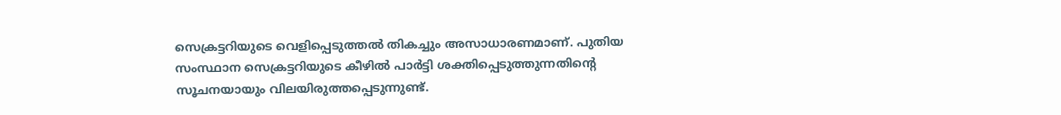സെക്രട്ടറിയുടെ വെളിപ്പെടുത്തൽ തികച്ചും അസാധാരണമാണ്. പുതിയ സംസ്ഥാന സെക്രട്ടറിയുടെ കീഴിൽ പാർട്ടി ശക്തിപ്പെടുത്തുന്നതിന്റെ സൂചനയായും വിലയിരുത്തപ്പെടുന്നുണ്ട്.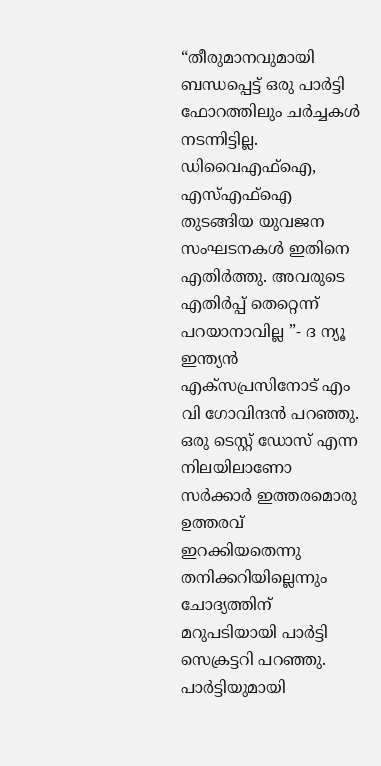“തീരുമാനവുമായി ബന്ധപ്പെട്ട് ഒരു പാർട്ടി ഫോറത്തിലും ചർച്ചകൾ നടന്നിട്ടില്ല. ഡിവൈഎഫ്ഐ, എസ്എഫ്ഐ തുടങ്ങിയ യുവജന സംഘടനകൾ ഇതിനെ എതിർത്തു. അവരുടെ എതിർപ്പ് തെറ്റെന്ന് പറയാനാവില്ല ”- ദ ന്യൂ ഇന്ത്യൻ എക്സപ്രസിനോട് എം വി ഗോവിന്ദൻ പറഞ്ഞു. ഒരു ടെസ്റ്റ് ഡോസ് എന്ന നിലയിലാണോ സർക്കാർ ഇത്തരമൊരു ഉത്തരവ് ഇറക്കിയതെന്നു തനിക്കറിയില്ലെന്നും ചോദ്യത്തിന് മറുപടിയായി പാർട്ടി സെക്രട്ടറി പറഞ്ഞു. പാർട്ടിയുമായി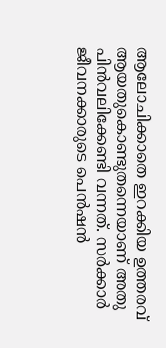ആലോചിക്കാതെ ഇറക്കിയ ഉത്തരവ് ആയതുകൊണ്ടുതന്നെയാണ് അതു പിൻവലിക്കേണ്ടി വന്നത്. സർക്കാർ ജീവനക്കാരുടെ പെൻഷൻ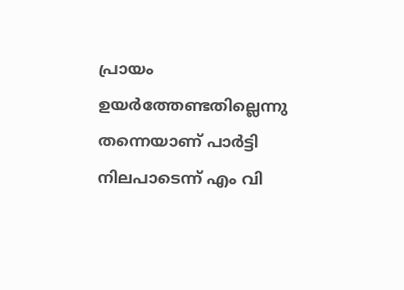പ്രായം ഉയർത്തേണ്ടതില്ലെന്നു തന്നെയാണ് പാർട്ടി നിലപാടെന്ന് എം വി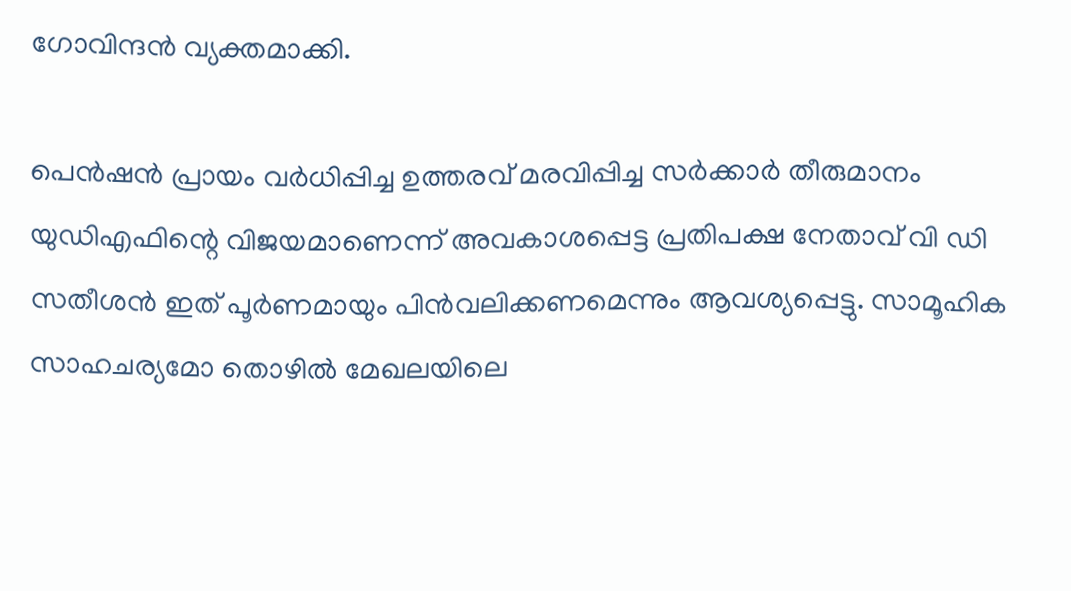ഗോവിന്ദൻ വ്യക്തമാക്കി.

പെൻഷൻ പ്രായം വർധിപ്പിച്ച ഉത്തരവ് മരവിപ്പിച്ച സർക്കാർ തീരുമാനം യുഡിഎഫിന്റെ വിജയമാണെന്ന് അവകാശപ്പെട്ട പ്രതിപക്ഷ നേതാവ് വി ഡി സതീശൻ ഇത് പൂർണമായും പിൻവലിക്കണമെന്നും ആവശ്യപ്പെട്ടു. സാമൂഹിക സാഹചര്യമോ തൊഴിൽ മേഖലയിലെ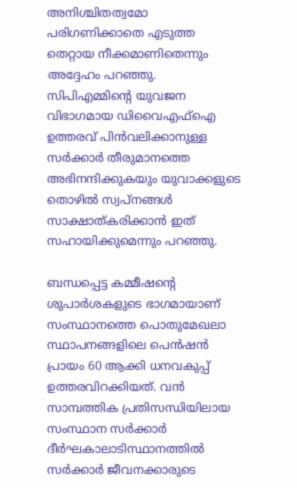അനിശ്ചിതത്വമോ പരിഗണിക്കാതെ എടുത്ത തെറ്റായ നീക്കമാണിതെന്നും അദ്ദേഹം പറഞ്ഞു. സിപിഎമ്മിന്റെ യുവജന വിഭാഗമായ ഡിവൈഎഫ്ഐ ഉത്തരവ് പിൻവലിക്കാനുള്ള സർക്കാർ തീരുമാനത്തെ അഭിനന്ദിക്കുകയും യുവാക്കളുടെ തൊഴിൽ സ്വപ്നങ്ങൾ സാക്ഷാത്കരിക്കാൻ ഇത് സഹായിക്കുമെന്നും പറഞ്ഞു.

ബന്ധപ്പെട്ട കമ്മീഷന്റെ ശുപാർശകളുടെ ഭാഗമായാണ് സംസ്ഥാനത്തെ പൊതുമേഖലാ സ്ഥാപനങ്ങളിലെ പെൻഷൻ പ്രായം 60 ആക്കി ധനവകുപ്പ് ഉത്തരവിറക്കിയത്. വൻ സാമ്പത്തിക പ്രതിസന്ധിയിലായ സംസ്ഥാന സർക്കാർ ദീർഘകാലാടിസ്ഥാനത്തിൽ സർക്കാർ ജീവനക്കാരുടെ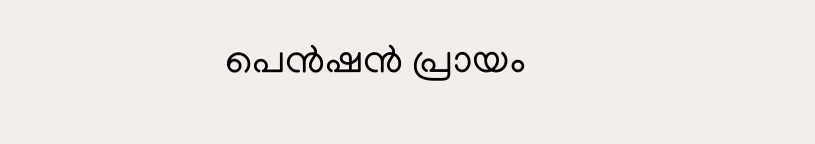പെൻഷൻ പ്രായം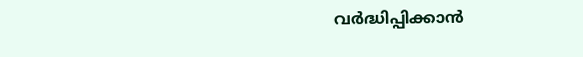വർദ്ധിപ്പിക്കാൻ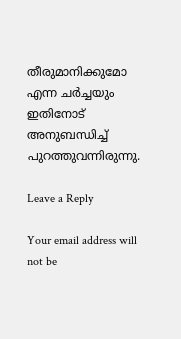തീരുമാനിക്കുമോ എന്ന ചർച്ചയും ഇതിനോട് അനുബന്ധിച്ച് പുറത്തുവന്നിരുന്നു.

Leave a Reply

Your email address will not be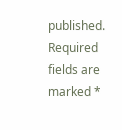published. Required fields are marked *